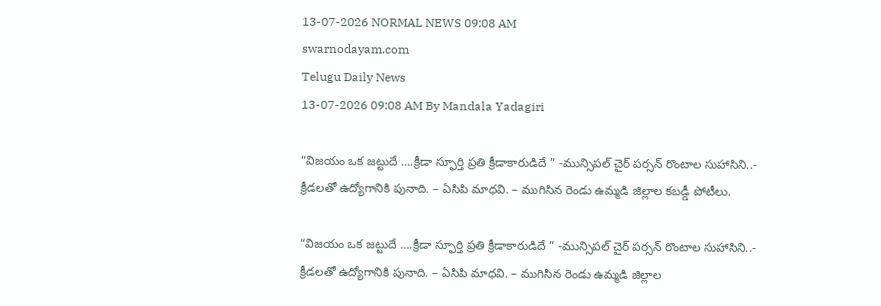13-07-2026 NORMAL NEWS 09:08 AM
swarnodayam.com
Telugu Daily News
13-07-2026 09:08 AM By Mandala Yadagiri

“విజయం ఒక జట్టుదే ….క్రీడా స్ఫూర్తి ప్రతి క్రీడాకారుడిదే ” -మున్సిపల్ చైర్ పర్సన్ రొంటాల సుహాసిని..- క్రీడలతో ఉద్యోగానికి పునాది. – ఏసిపి మాధవి. – ముగిసిన రెండు ఉమ్మడి జిల్లాల కబడ్డీ పోటీలు.

“విజయం ఒక జట్టుదే ….క్రీడా స్ఫూర్తి ప్రతి క్రీడాకారుడిదే ” -మున్సిపల్ చైర్ పర్సన్ రొంటాల సుహాసిని..- క్రీడలతో ఉద్యోగానికి పునాది. – ఏసిపి మాధవి. – ముగిసిన రెండు ఉమ్మడి జిల్లాల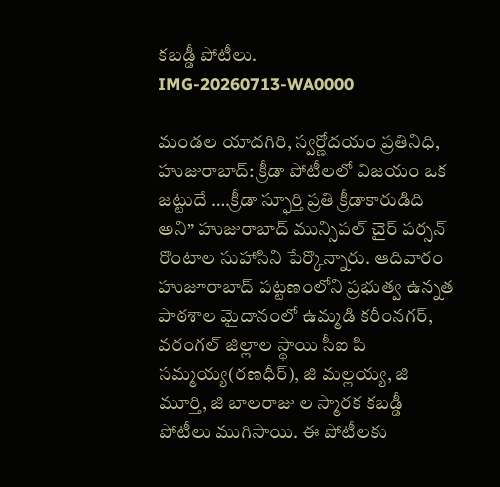కబడ్డీ పోటీలు.
IMG-20260713-WA0000

మండల యాదగిరి, స్వర్ణోదయం ప్రతినిధి, హుజురాబాద్: క్రీడా పోటీలలో విజయం ఒక జట్టుదే ….క్రీడా స్ఫూర్తి ప్రతి క్రీడాకారుడిది అని” హుజురాబాద్ మున్సిపల్ చైర్ పర్సన్ రొంటాల సుహాసిని పేర్కొన్నారు. ఆదివారం హుజూరాబాద్ పట్టణంలోని ప్రభుత్వ ఉన్నత పాఠశాల మైదానంలో ఉమ్మడి కరీంనగర్, వరంగల్ జిల్లాల స్థాయి సీఐ పి సమ్మయ్య(రణధీర్), జి మల్లయ్య, జి మూర్తి, జి బాలరాజు ల స్మారక కబడ్డీ పోటీలు ముగిసాయి. ఈ పోటీలకు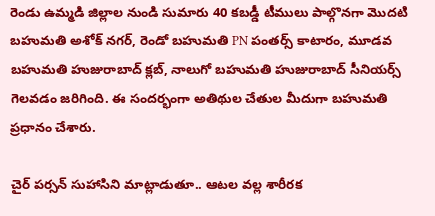రెండు ఉమ్మడి జిల్లాల నుండి సుమారు 40 కబడ్డీ టీములు పాల్గొనగా మొదటి బహుమతి అశోక్ నగర్, రెండో బహుమతి PN పంతర్స్ కాటారం, మూడవ బహుమతి హుజురాబాద్ క్లబ్, నాలుగో బహుమతి హుజురాబాద్ సీనియర్స్ గెలవడం జరిగింది. ఈ సందర్భంగా అతిథుల చేతుల మీదుగా బహుమతి ప్రధానం చేశారు.

చైర్ పర్సన్ సుహాసిని మాట్లాడుతూ.. ఆటల వల్ల శారీరక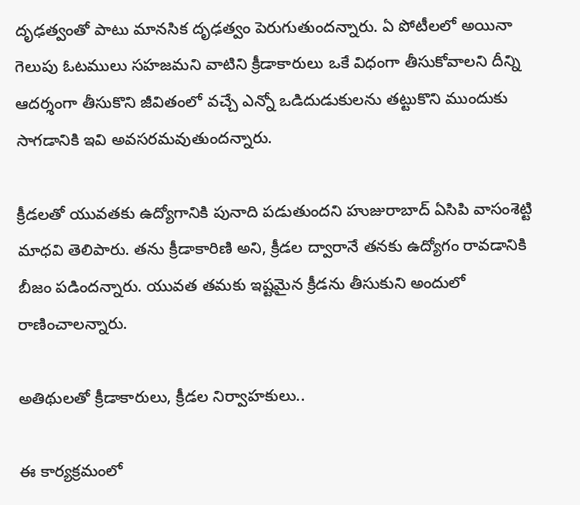దృఢత్వంతో పాటు మానసిక దృఢత్వం పెరుగుతుందన్నారు. ఏ పోటీలలో అయినా గెలుపు ఓటములు సహజమని వాటిని క్రీడాకారులు ఒకే విధంగా తీసుకోవాలని దీన్ని ఆదర్శంగా తీసుకొని జీవితంలో వచ్చే ఎన్నో ఒడిదుడుకులను తట్టుకొని ముందుకు సాగడానికి ఇవి అవసరమవుతుందన్నారు.

క్రీడలతో యువతకు ఉద్యోగానికి పునాది పడుతుందని హుజురాబాద్ ఏసిపి వాసంశెట్టి మాధవి తెలిపారు. తను క్రీడాకారిణి అని, క్రీడల ద్వారానే తనకు ఉద్యోగం రావడానికి బీజం పడిందన్నారు. యువత తమకు ఇష్టమైన క్రీడను తీసుకుని అందులో రాణించాలన్నారు.

అతిథులతో క్రీడాకారులు, క్రీడల నిర్వాహకులు..

ఈ కార్యక్రమంలో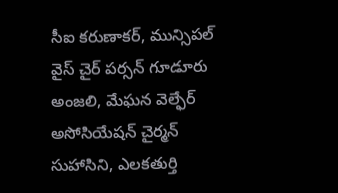సీఐ కరుణాకర్, మున్సిపల్ వైస్ చైర్ పర్సన్ గూడూరు అంజలి, మేఘన వెల్ఫేర్ అసోసియేషన్ చైర్మన్ సుహాసిని, ఎలకతుర్తి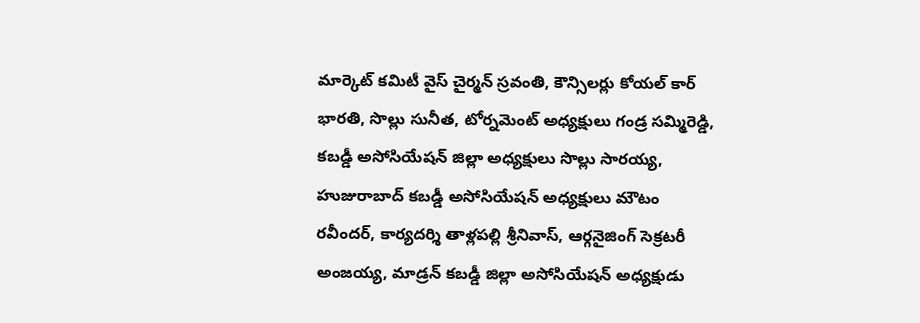మార్కెట్ కమిటీ వైస్ చైర్మన్ స్రవంతి, కౌన్సిలర్లు కోయల్ కార్ భారతి, సొల్లు సునీత, టోర్నమెంట్ అధ్యక్షులు గండ్ర సమ్మిరెడ్డి, కబడ్డీ అసోసియేషన్ జిల్లా అధ్యక్షులు సొల్లు సారయ్య, హుజురాబాద్ కబడ్డీ అసోసియేషన్ అధ్యక్షులు మౌటం రవీందర్, కార్యదర్శి తాళ్లపల్లి శ్రీనివాస్, ఆర్గనైజింగ్ సెక్రటరీ అంజయ్య, మాడ్రన్ కబడ్డీ జిల్లా అసోసియేషన్ అధ్యక్షుడు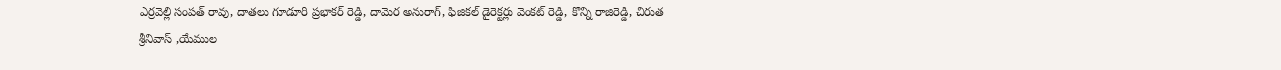ఎర్రవెల్లి సంపత్ రావు, దాతలు గూడూరి ప్రభాకర్ రెడ్డి, దామెర అనురాగ్, ఫిజికల్ డైరెక్టర్లు వెంకట్ రెడ్డి, కొన్ని రాజిరెడ్డి, చిరుత శ్రీనివాస్ ,యేముల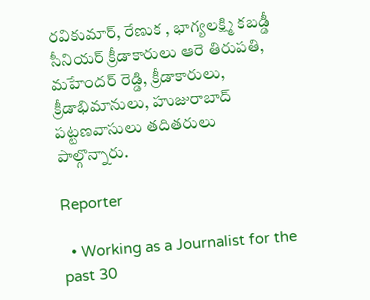రవికుమార్, రేణుక , భాగ్యలక్ష్మి కబడ్డీ సీనియర్ క్రీడాకారులు ఆరె తిరుపతి, మహేందర్ రెడ్డి, క్రీడాకారులు, క్రీడాభిమానులు, హుజురాబాద్ పట్టణవాసులు తదితరులు పాల్గొన్నారు.

Reporter

  • Working as a Journalist for the past 30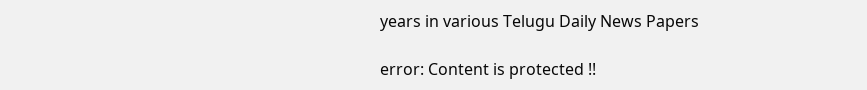years in various Telugu Daily News Papers

error: Content is protected !!